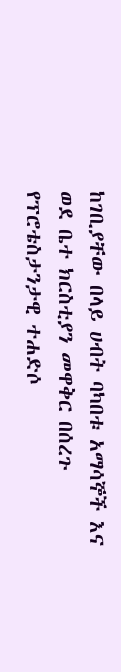ከገቢያቸው በላይ ሀብት ባካበቱ አማሳኞች እና ወደ ቤተ ክርስቲያን መዋቅር በሰረጉ የፕሮቴስታንታዊ ተሐድሶ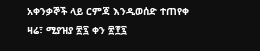አቀንቃኞች ላይ ርምጃ እንዲወሰድ ተጠየቀ
ዛሬ፣ ሚያዝያ ፳፯ ቀን ፳፻፯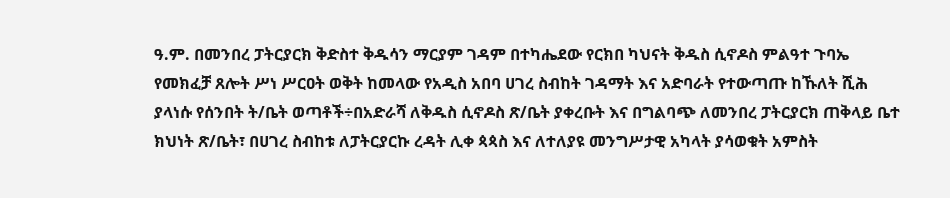ዓ.ም. በመንበረ ፓትርያርክ ቅድስተ ቅዱሳን ማርያም ገዳም በተካሔደው የርክበ ካህናት ቅዱስ ሲኖዶስ ምልዓተ ጉባኤ የመክፈቻ ጸሎት ሥነ ሥርዐት ወቅት ከመላው የአዲስ አበባ ሀገረ ስብከት ገዳማት እና አድባራት የተውጣጡ ከኹለት ሺሕ ያላነሱ የሰንበት ት/ቤት ወጣቶች÷በአድራሻ ለቅዱስ ሲኖዶስ ጽ/ቤት ያቀረቡት እና በግልባጭ ለመንበረ ፓትርያርክ ጠቅላይ ቤተ ክህነት ጽ/ቤት፣ በሀገረ ስብከቱ ለፓትርያርኩ ረዳት ሊቀ ጳጳስ እና ለተለያዩ መንግሥታዊ አካላት ያሳወቁት አምስት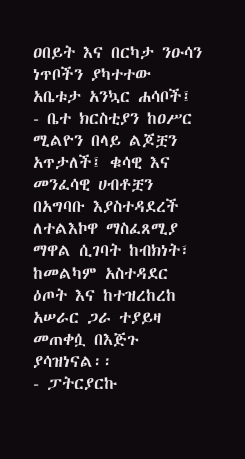ዐበይት እና በርካታ ንዑሳን ነጥቦችን ያካተተው አቤቱታ አንኳር ሐሳቦች፤
- ቤተ ክርስቲያን ከዐሥር ሚልዮን በላይ ልጆቿን አጥታለች፤ ቁሳዊ እና መንፈሳዊ ሀብቶቿን በአግባቡ እያስተዳደረች ለተልእኮዋ ማስፈጸሚያ ማዋል ሲገባት ከብክነት፣ ከመልካም አስተዳደር ዕጦት እና ከተዝረከረከ አሠራር ጋራ ተያይዛ መጠቀሷ በእጅጉ ያሳዝነናል፡፡
- ፓትርያርኩ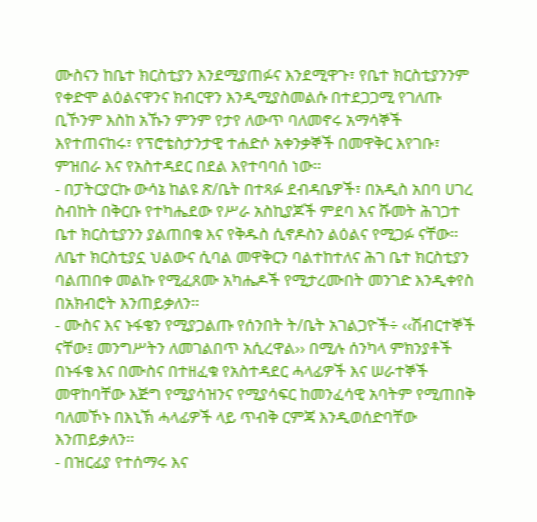ሙስናን ከቤተ ክርስቲያን እንደሚያጠፉና እንደሚዋጉ፣ የቤተ ክርስቲያንንም የቀድሞ ልዕልናዋንና ክብርዋን እንዲሚያስመልሱ በተደጋጋሚ የገለጡ ቢኾንም እስከ አኹን ምንም የታየ ለውጥ ባለመኖሩ አማሳኞች እየተጠናከሩ፣ የፕሮቴስታንታዊ ተሐድሶ አቀንቃኞች በመዋቅር እየገቡ፣ ምዝበራ እና የአስተዳደር በደል እየተባባሰ ነው፡፡
- በፓትርያርኩ ውሳኔ ከልዩ ጽ/ቤት በተጻፉ ደብዳቤዎች፣ በአዲስ አበባ ሀገረ ስብከት በቅርቡ የተካሔደው የሥራ አስኪያጆች ምደባ እና ሹመት ሕገጋተ ቤተ ክርስቲያንን ያልጠበቁ እና የቅዱስ ሲኖዶስን ልዕልና የሚጋፉ ናቸው፡፡ ለቤተ ክርስቲያኗ ህልውና ሲባል መዋቅርን ባልተከተለና ሕገ ቤተ ክርስቲያን ባልጠበቀ መልኩ የሚፈጸሙ አካሔዶች የሚታረሙበት መንገድ እንዲቀየስ በአክብሮት እንጠይቃለን፡፡
- ሙስና እና ኑፋቄን የሚያጋልጡ የሰንበት ት/ቤት አገልጋዮች÷ ‹‹ሽብርተኞች ናቸው፤ መንግሥትን ለመገልበጥ አሲረዋል›› በሚሉ ሰንካላ ምክንያቶች በኑፋቄ እና በሙስና በተዘፈቁ የአስተዳደር ሓላፊዎች እና ሠራተኞች መዋከባቸው እጅግ የሚያሳዝንና የሚያሳፍር ከመንፈሳዊ አባትም የሚጠበቅ ባለመኾኑ በእኒኽ ሓላፊዎች ላይ ጥብቅ ርምጃ እንዲወሰድባቸው እንጠይቃለን፡፡
- በዝርፊያ የተሰማሩ እና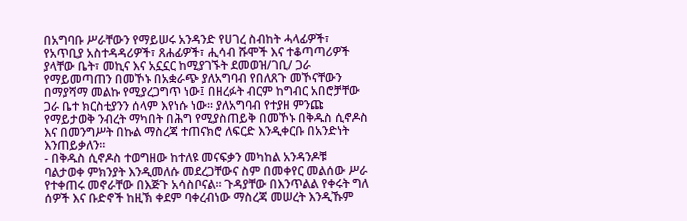በአግባቡ ሥራቸውን የማይሠሩ አንዳንድ የሀገረ ስብከት ሓላፊዎች፣ የአጥቢያ አስተዳዳሪዎች፣ ጸሐፊዎች፣ ሒሳብ ሹሞች እና ተቆጣጣሪዎች ያላቸው ቤት፣ መኪና እና አኗኗር ከሚያገኙት ደመወዝ/ገቢ/ ጋራ የማይመጣጠን በመኾኑ በአቋራጭ ያለአግባብ የበለጸጉ መኾናቸውን በማያሻማ መልኩ የሚያረጋግጥ ነው፤ በዘረፉት ብርም ከግብር አበሮቻቸው ጋራ ቤተ ክርስቲያንን ሰላም እየነሱ ነው፡፡ ያለአግባብ የተያዘ ምንጩ የማይታወቅ ንብረት ማካበት በሕግ የሚያስጠይቅ በመኾኑ በቅዱስ ሲኖዶስ እና በመንግሥት በኩል ማስረጃ ተጠናክሮ ለፍርድ እንዲቀርቡ በአንድነት እንጠይቃለን፡፡
- በቅዱስ ሲኖዶስ ተወግዘው ከተለዩ መናፍቃን መካከል አንዳንዶቹ ባልታወቀ ምክንያት እንዲመለሱ መደረጋቸውና ስም በመቀየር መልሰው ሥራ የተቀጠሩ መኖራቸው በእጅጉ አሳስቦናል፡፡ ጉዳያቸው በእንጥልል የቀሩት ግለ ሰዎች እና ቡድኖች ከዚኽ ቀደም ባቀረብነው ማስረጃ መሠረት እንዲኹም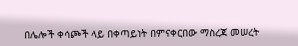በሌሎች ቀሳጮች ላይ በቀጣይነት በምናቀርበው ማስረጃ መሠረት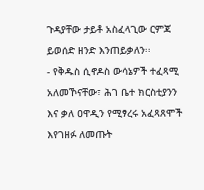ጉዳያቸው ታይቶ አስፈላጊው ርምጃ ይወሰድ ዘንድ እንጠይቃለን፡፡
- የቅዱስ ሲኖዶስ ውሳኔዎች ተፈጻሚ አለመኾናቸው፣ ሕገ ቤተ ክርስቲያንን እና ቃለ ዐዋዲን የሚፃረሩ አፈጻጸሞች እየገዘፉ ለመጡት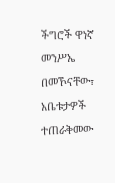ችግሮች ዋነኛ መንሥኤ በመኾናቸው፣ አቤቱታዎች ተጠራቅመው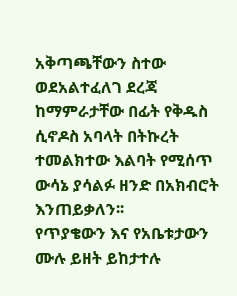አቅጣጫቸውን ስተው ወደአልተፈለገ ደረጃ ከማምራታቸው በፊት የቅዱስ ሲኖዶስ አባላት በትኩረት ተመልክተው እልባት የሚሰጥ ውሳኔ ያሳልፉ ዘንድ በአክብሮት እንጠይቃለን፡፡
የጥያቄውን እና የአቤቱታውን ሙሉ ይዘት ይከታተሉ